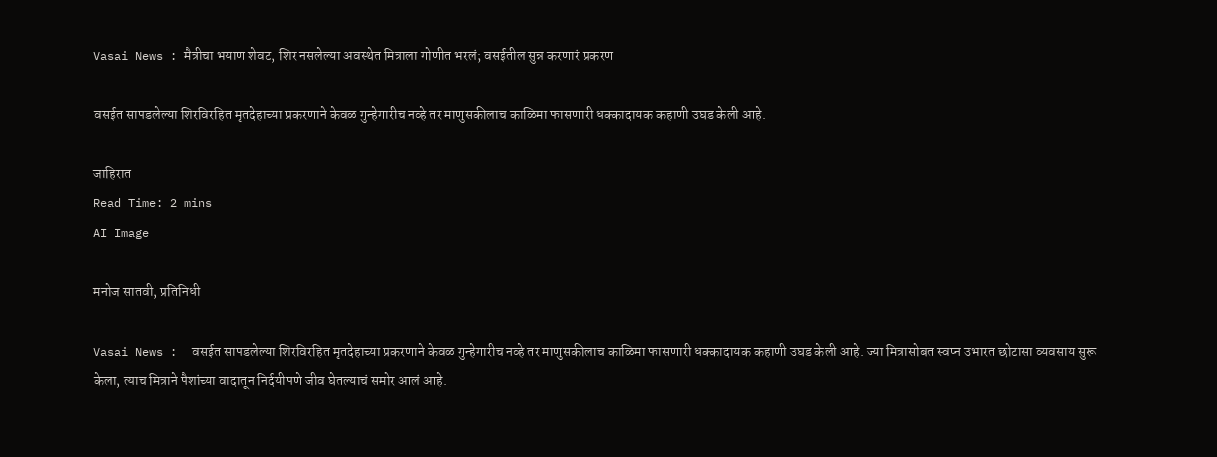Vasai News : मैत्रीचा भयाण शेवट, शिर नसलेल्या अवस्थेत मित्राला गोणीत भरलं; वसईतील सुन्न करणारं प्रकरण

वसईत सापडलेल्या शिरविरहित मृतदेहाच्या प्रकरणाने केवळ गुन्हेगारीच नव्हे तर माणुसकीलाच काळिमा फासणारी धक्कादायक कहाणी उघड केली आहे.

जाहिरात
Read Time: 2 mins
AI Image

मनोज सातवी, प्रतिनिधी

Vasai News :  वसईत सापडलेल्या शिरविरहित मृतदेहाच्या प्रकरणाने केवळ गुन्हेगारीच नव्हे तर माणुसकीलाच काळिमा फासणारी धक्कादायक कहाणी उघड केली आहे. ज्या मित्रासोबत स्वप्न उभारत छोटासा व्यवसाय सुरू केला, त्याच मित्राने पैशांच्या वादातून निर्दयीपणे जीव घेतल्याचं समोर आलं आहे.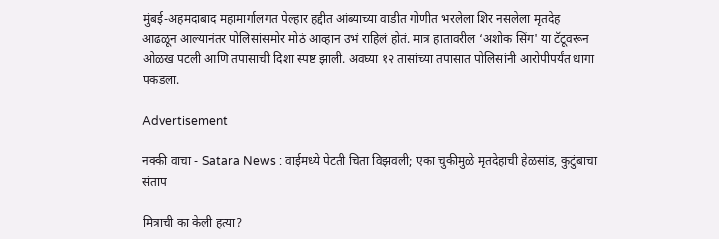मुंबई-अहमदाबाद महामार्गालगत पेल्हार हद्दीत आंब्याच्या वाडीत गोणीत भरलेला शिर नसलेला मृतदेह आढळून आल्यानंतर पोलिसांसमोर मोठं आव्हान उभं राहिलं होतं. मात्र हातावरील ‘अशोक सिंग' या टॅटूवरून ओळख पटली आणि तपासाची दिशा स्पष्ट झाली. अवघ्या १२ तासांच्या तपासात पोलिसांनी आरोपीपर्यंत धागा पकडला.

Advertisement

नक्की वाचा - Satara News : वाईमध्ये पेटती चिता विझवली; एका चुकीमुळे मृतदेहाची हेळसांड, कुटुंबाचा संताप

मित्राची का केली हत्या?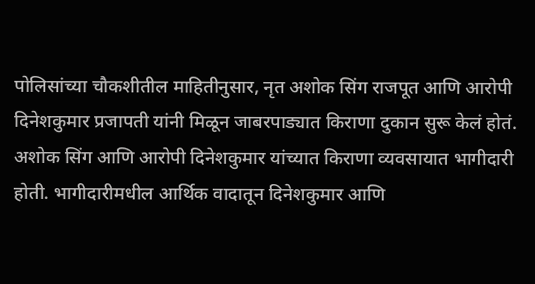पोलिसांच्या चौकशीतील माहितीनुसार, नृत अशोक सिंग राजपूत आणि आरोपी दिनेशकुमार प्रजापती यांनी मिळून जाबरपाड्यात किराणा दुकान सुरू केलं होतं. अशोक सिंग आणि आरोपी दिनेशकुमार यांच्यात किराणा व्यवसायात भागीदारी होती. भागीदारीमधील आर्थिक वादातून दिनेशकुमार आणि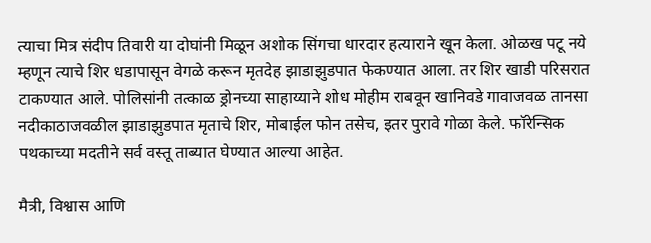त्याचा मित्र संदीप तिवारी या दोघांनी मिळून अशोक सिंगचा धारदार हत्याराने खून केला. ओळख पटू नये म्हणून त्याचे शिर धडापासून वेगळे करून मृतदेह झाडाझुडपात फेकण्यात आला. तर शिर खाडी परिसरात टाकण्यात आले. पोलिसांनी तत्काळ ड्रोनच्या साहाय्याने शोध मोहीम राबवून खानिवडे गावाजवळ तानसा नदीकाठाजवळील झाडाझुडपात मृताचे शिर, मोबाईल फोन तसेच, इतर पुरावे गोळा केले. फॉरेन्सिक पथकाच्या मदतीने सर्व वस्तू ताब्यात घेण्यात आल्या आहेत.

मैत्री, विश्वास आणि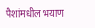पैशांमधील भयाण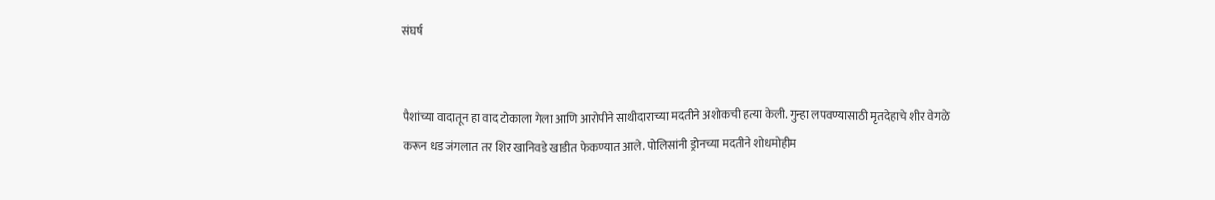संघर्ष


पैशांच्या वादातून हा वाद टोकाला गेला आणि आरोपीने साथीदाराच्या मदतीने अशोकची हत्या केली. गुन्हा लपवण्यासाठी मृतदेहाचे शीर वेगळे करून धड जंगलात तर शिर खानिवडे खाडीत फेकण्यात आले. पोलिसांनी ड्रोनच्या मदतीने शोधमोहीम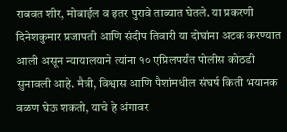राबवत शीर, मोबाईल व इतर पुरावे ताब्यात घेतले. या प्रकरणी दिनेशकुमार प्रजापती आणि संदीप तिवारी या दोघांना अटक करण्यात आली असून न्यायालयाने त्यांना १० एप्रिलपर्यंत पोलीस कोठडी सुनावली आहे. मैत्री, विश्वास आणि पैशांमधील संघर्ष किती भयानक वळण घेऊ शकतो, याचे हे अंगावर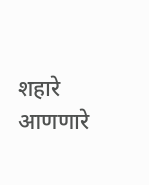शहारे आणणारे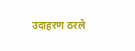उदाहरण ठरले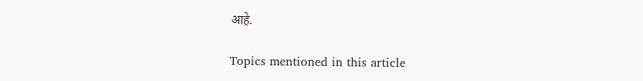आहे.

Topics mentioned in this article